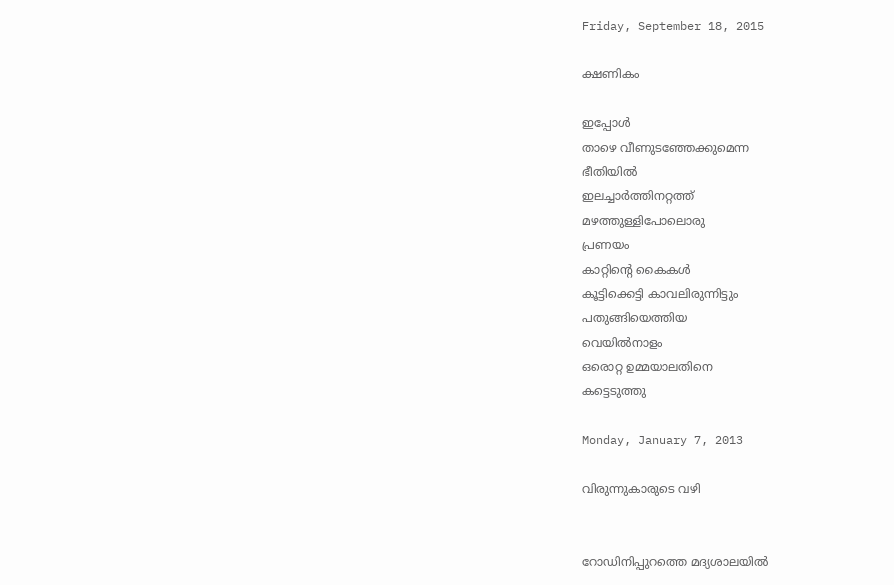Friday, September 18, 2015

ക്ഷണികം

ഇപ്പോൾ
താഴെ വീണുടഞ്ഞേക്കുമെന്ന
ഭീതിയിൽ
ഇലച്ചാർത്തിനറ്റത്ത്
മഴത്തുള്ളിപോലൊരു
പ്രണയം
കാറ്റിന്റെ കൈകൾ
കൂട്ടിക്കെട്ടി കാവലിരുന്നിട്ടും
പതുങ്ങിയെത്തിയ
വെയിൽനാളം
ഒരൊറ്റ ഉമ്മയാലതിനെ
കട്ടെടുത്തു

Monday, January 7, 2013

വിരുന്നുകാരുടെ വഴി


റോഡിനിപ്പുറത്തെ മദ്യശാലയിൽ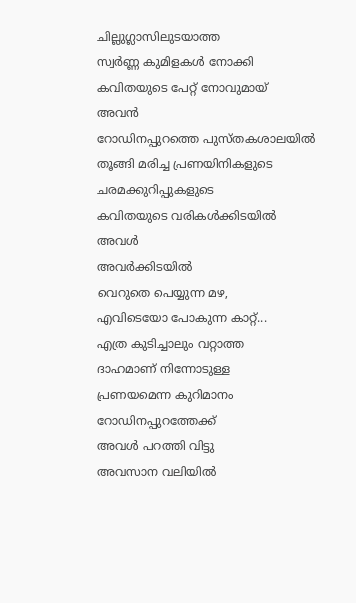ചില്ലുഗ്ലാസിലുടയാത്ത
സ്വർണ്ണ കുമിളകൾ നോക്കി
കവിതയുടെ പേറ്റ് നോവുമായ്
അവൻ
റോഡിനപ്പുറത്തെ പുസ്തകശാലയിൽ
തൂങ്ങി മരിച്ച പ്രണയിനികളുടെ
ചരമക്കുറിപ്പുകളുടെ
കവിതയുടെ വരികൾക്കിടയിൽ
അവൾ
അവർക്കിടയിൽ
വെറുതെ പെയ്യുന്ന മഴ,
എവിടെയോ പോകുന്ന കാറ്റ്...
എത്ര കുടിച്ചാലും വറ്റാത്ത
ദാഹമാണ് നിന്നോടുള്ള
പ്രണയമെന്ന കുറിമാനം
റോഡിനപ്പുറത്തേക്ക്
അവൾ പറത്തി വിട്ടു
അവസാന വലിയിൽ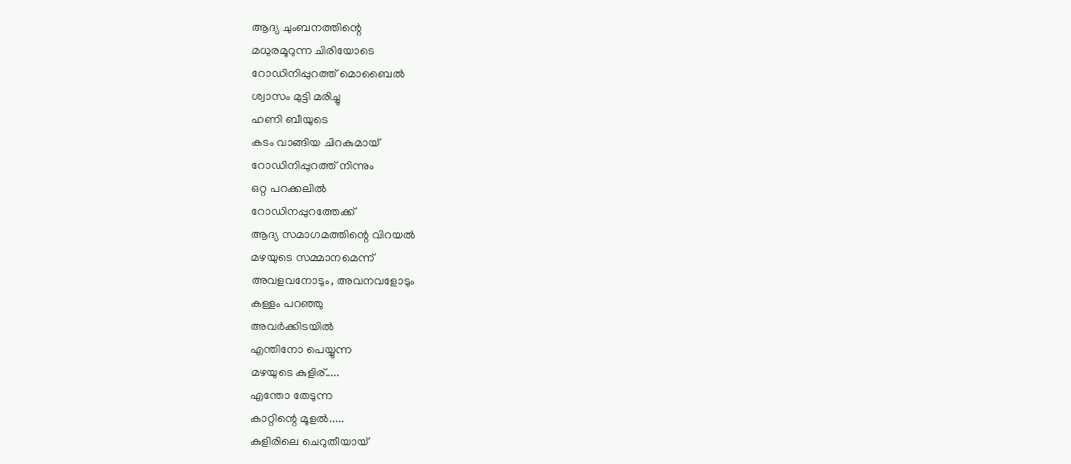ആദ്യ ചുംബനത്തിന്റെ
മധുരമൂറുന്ന ചിരിയോടെ
റോഡിനിപ്പുറത്ത് മൊബൈൽ
ശ്വാസം മുട്ടി മരിച്ചു
ഹണി ബീയുടെ
കടം വാങ്ങിയ ചിറകുമായ്
റോഡിനിപ്പുറത്ത് നിന്നും
ഒറ്റ പറക്കലിൽ
റോഡിനപ്പുറത്തേക്ക്
ആദ്യ സമാഗമത്തിന്റെ വിറയൽ
മഴയുടെ സമ്മാനമെന്ന്
അവളവനോടും, അവനവളോടും
കള്ളം പറഞ്ഞു
അവർക്കിടയിൽ
എന്തിനോ പെയ്യുന്ന
മഴയുടെ കുളിര്.....
എന്തോ തേടുന്ന
കാറ്റിന്റെ മൂളൽ.....
കുളിരിലെ ചെറുതീയായ്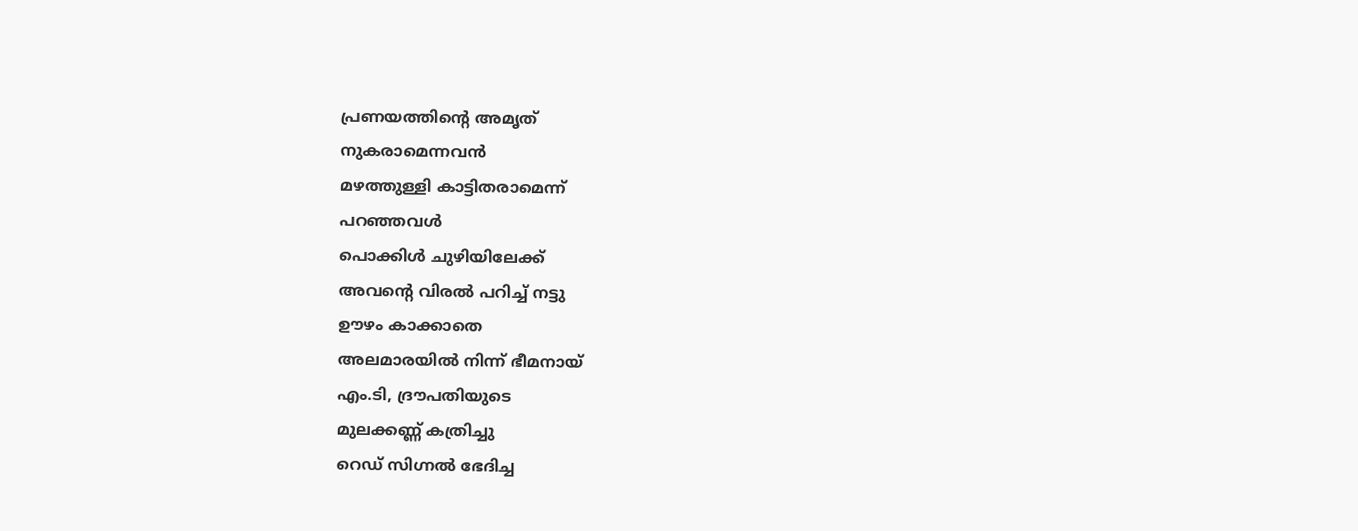പ്രണയത്തിന്റെ അമൃത്
നുകരാമെന്നവൻ
മഴത്തുള്ളി കാട്ടിതരാമെന്ന്
പറഞ്ഞവൾ
പൊക്കിൾ ചുഴിയിലേക്ക്
അവന്റെ വിരൽ പറിച്ച് നട്ടു
ഊഴം കാക്കാതെ
അലമാരയിൽ നിന്ന് ഭീമനായ്
എം.ടി, ദ്രൗപതിയുടെ
മുലക്കണ്ണ് കത്രിച്ചു
റെഡ് സിഗ്നൽ ഭേദിച്ച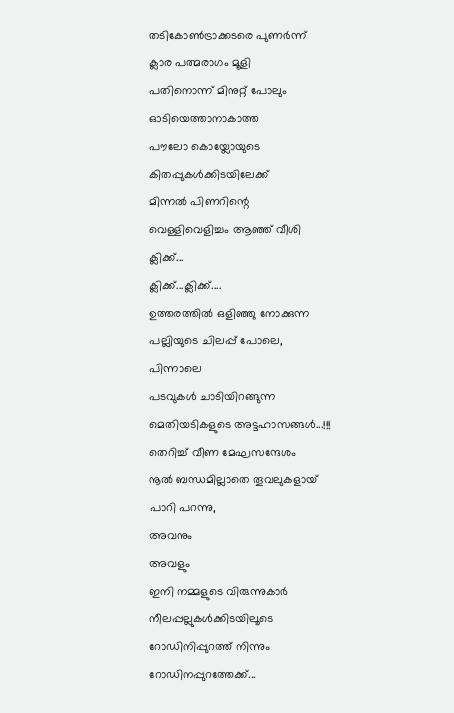തടികോൺട്രാക്കടരെ പുണർന്ന്
ക്ലാര പത്മരാഗം മൂളി
പതിനൊന്ന് മിനുറ്റ് പോലും
ഓടിയെത്താനാകാത്ത
പൗലോ കൊയ്ലോയുടെ
കിതപ്പുകൾക്കിടയിലേക്ക്
മിന്നൽ പിണറിന്റെ
വെള്ളിവെളിച്ചം ആഞ്ഞ് വീശി
ക്ലിക്ക്...
ക്ലിക്ക്...ക്ലിക്ക്....
ഉത്തരത്തിൽ ഒളിഞ്ഞു നോക്കുന്ന
പല്ലിയുടെ ചിലപ്പ് പോലെ,
പിന്നാലെ
പടവുകൾ ചാടിയിറങ്ങുന്ന
മെതിയടികളുടെ അട്ടഹാസങ്ങൾ...!!!
തെറിച്ച് വീണ മേഘസന്ദേശം
നൂൽ ബന്ധമില്ലാതെ തൂവലുകളായ്
പാറി പറന്നു,
അവനും
അവളും
ഇനി നമ്മളുടെ വിരുന്നുകാർ
നീലപ്പല്ലുകൾക്കിടയിലൂടെ
റോഡിനിപ്പുറത്ത് നിന്നും
റോഡിനപ്പുറത്തേക്ക്...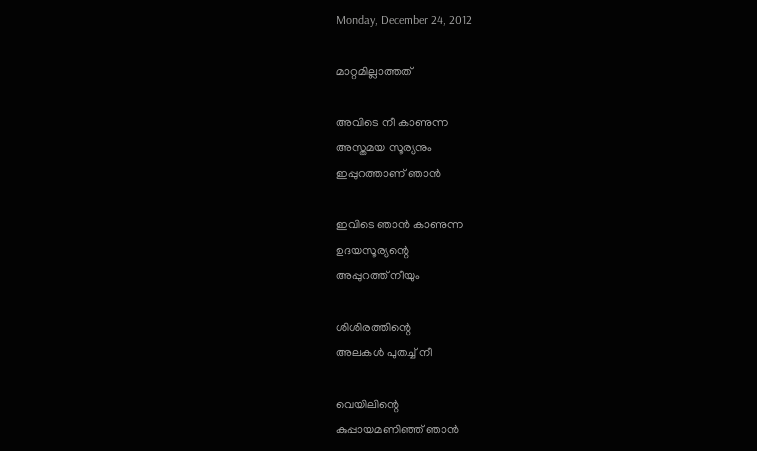Monday, December 24, 2012

മാറ്റമില്ലാത്തത്

അവിടെ നീ കാണുന്ന
അസ്തമയ സൂര്യനും
ഇപ്പുറത്താണ് ഞാൻ

ഇവിടെ ഞാൻ കാണുന്ന
ഉദയസൂര്യന്റെ
അപ്പുറത്ത് നീയും

ശിശിരത്തിന്റെ
അലകൾ പുതച്ച് നീ

വെയിലിന്റെ
കുപ്പായമണിഞ്ഞ് ഞാൻ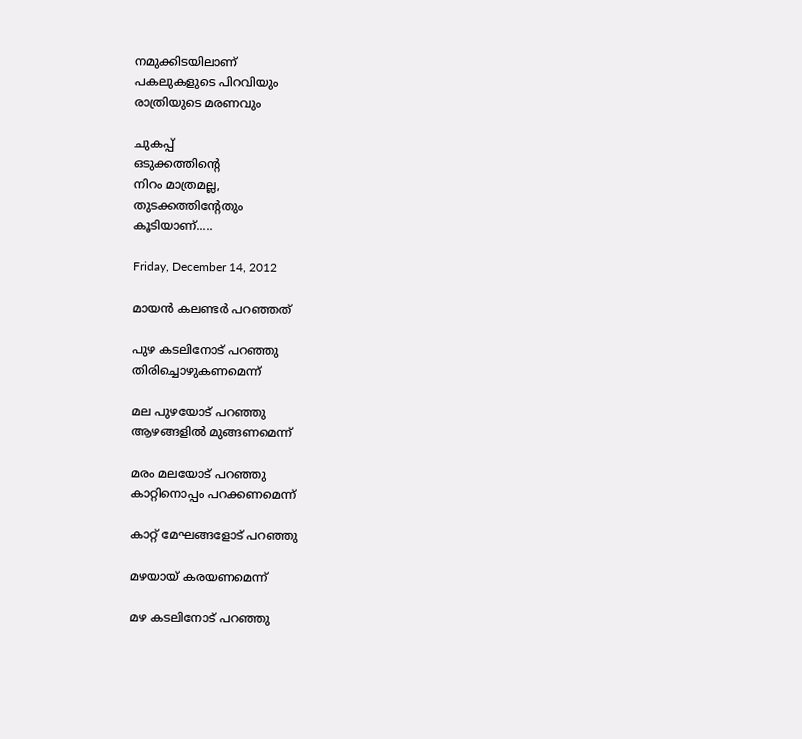നമുക്കിടയിലാണ്‌
പകലുകളുടെ പിറവിയും
രാത്രിയുടെ മരണവും

ചുകപ്പ്
ഒടുക്കത്തിന്റെ
നിറം മാത്രമല്ല,
തുടക്കത്തിന്റേതും
കൂടിയാണ്.....

Friday, December 14, 2012

മായൻ കലണ്ടർ പറഞ്ഞത്

പുഴ കടലിനോട് പറഞ്ഞു
തിരിച്ചൊഴുകണമെന്ന്

മല പുഴയോട് പറഞ്ഞു
ആഴങ്ങളിൽ മുങ്ങണമെന്ന്

മരം മലയോട് പറഞ്ഞു
കാറ്റിനൊപ്പം പറക്കണമെന്ന്

കാറ്റ് മേഘങ്ങളോട് പറഞ്ഞു

മഴയായ് കരയണമെന്ന്

മഴ കടലിനോട് പറഞ്ഞു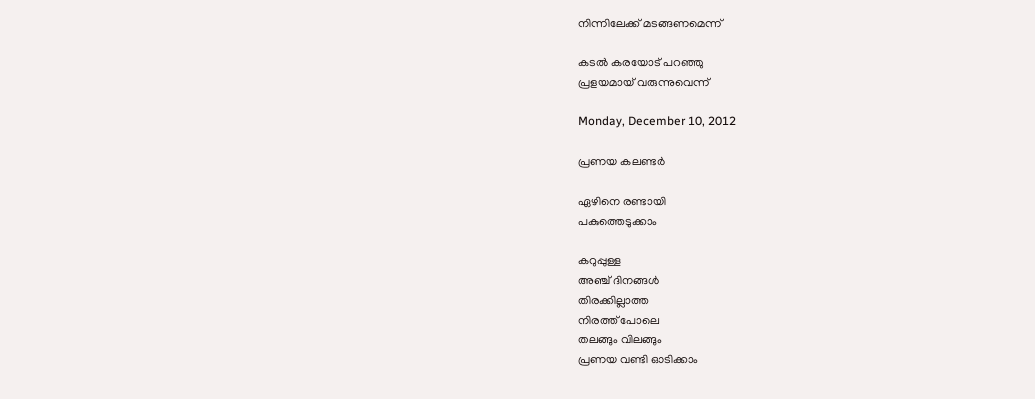നിന്നിലേക്ക് മടങ്ങണമെന്ന്

കടൽ കരയോട് പറഞ്ഞു
പ്രളയമായ് വരുന്നുവെന്ന്

Monday, December 10, 2012

പ്രണയ കലണ്ടർ

ഏഴിനെ രണ്ടായി
പകുത്തെടുക്കാം

കറുപ്പുള്ള
അഞ്ച് ദിനങ്ങൾ
തിരക്കില്ലാത്ത
നിരത്ത് പോലെ
തലങ്ങും വിലങ്ങും
പ്രണയ വണ്ടി ഓടിക്കാം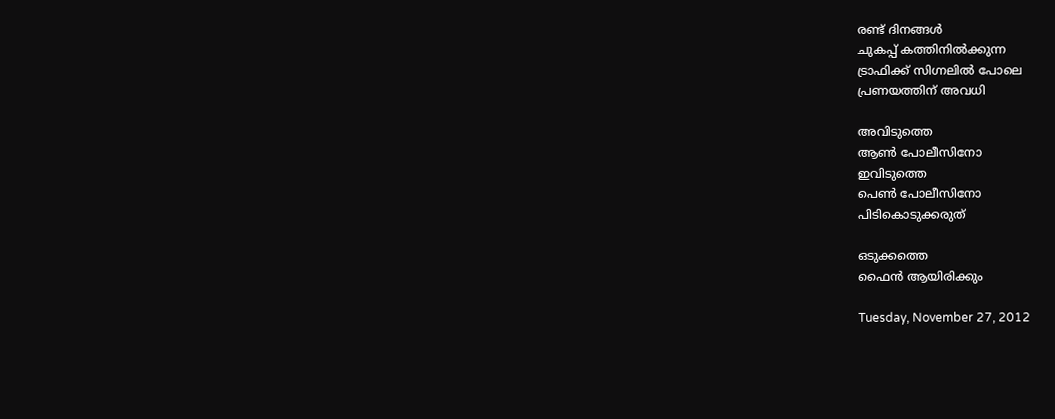രണ്ട് ദിനങ്ങൾ
ചുകപ്പ് കത്തിനിൽക്കുന്ന
ട്രാഫിക്ക് സിഗ്നലിൽ പോലെ
പ്രണയത്തിന് അവധി

അവിടുത്തെ
ആൺ പോലീസിനോ
ഇവിടുത്തെ
പെൺ പോലീസിനോ
പിടികൊടുക്കരുത്

ഒടുക്കത്തെ
ഫൈൻ ആയിരിക്കും

Tuesday, November 27, 2012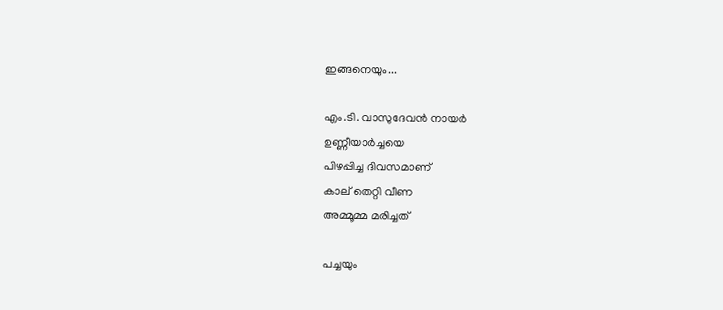ഇങ്ങനെയും...

എം.ടി. വാസുദേവൻ നായർ
ഉണ്ണീയാർച്ചയെ
പിഴപ്പിച്ച ദിവസമാണ്
കാല് തെറ്റി വീണ
അമ്മൂമ്മ മരിച്ചത്

പച്ചയും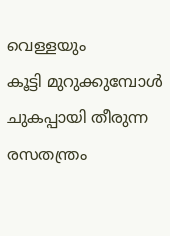വെള്ളയും
കൂട്ടി മുറുക്കുമ്പോൾ
ചുകപ്പായി തീരുന്ന
രസതന്ത്രം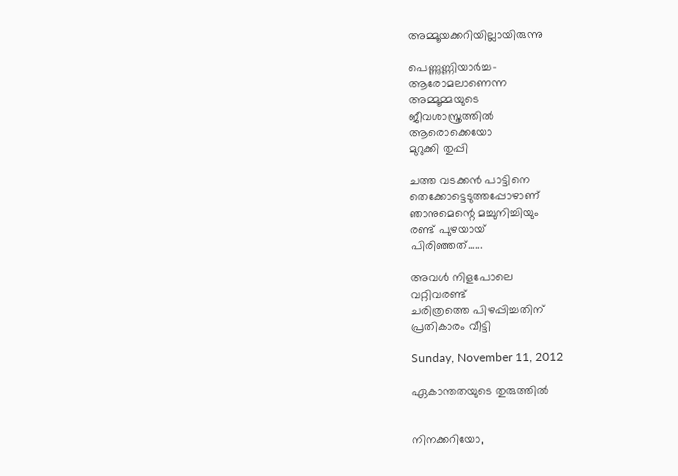അമ്മൂയക്കറിയില്ലായിരുന്നു

പെണ്ണുണ്ണിയാർച്ച-
ആരോമലാണെന്ന
അമ്മൂമ്മയുടെ
ജീവശാസ്ത്രത്തിൽ
ആരൊക്കെയോ
മുറുക്കി തുപ്പി

ചത്ത വടക്കൻ പാട്ടിനെ
തെക്കോട്ടെടുത്തപ്പോഴാണ്
ഞാനുമെന്റെ മച്ചുനിച്ചിയും
രണ്ട് പുഴയായ്
പിരിഞ്ഞത്......

അവൾ നിളപോലെ
വറ്റിവരണ്ട്
ചരിത്രത്തെ പിഴപ്പിച്ചതിന്
പ്രതികാരം വീട്ടി

Sunday, November 11, 2012

ഏകാന്തതയുടെ തുരുത്തിൽ


നിനക്കറിയോ,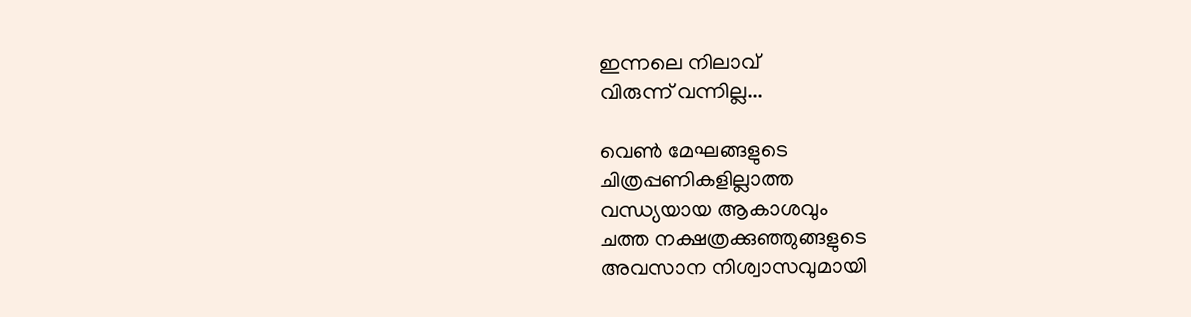ഇന്നലെ നിലാവ്
വിരുന്ന് വന്നില്ല...

വെൺ മേഘങ്ങളുടെ
ചിത്രപ്പണികളില്ലാത്ത
വന്ധ്യയായ ആകാശവും
ചത്ത നക്ഷത്രക്കുഞ്ഞുങ്ങളുടെ
അവസാന നിശ്വാസവുമായി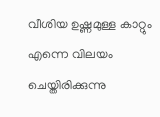വീശിയ ഉഷ്ണമുള്ള കാറ്റും
എന്നെ വിലയം ചെയ്തിരിക്കുന്നു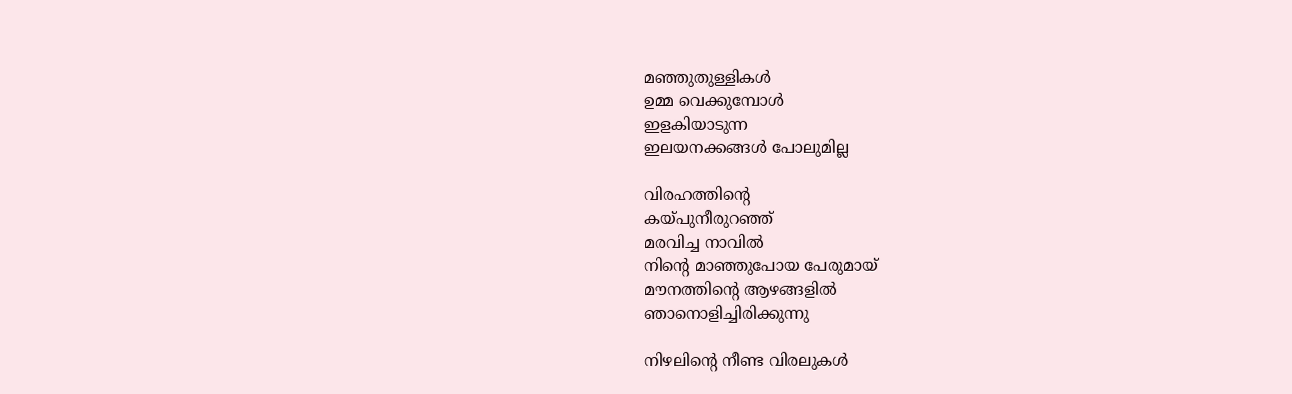മഞ്ഞുതുള്ളികൾ
ഉമ്മ വെക്കുമ്പോൾ
ഇളകിയാടുന്ന
ഇലയനക്കങ്ങൾ പോലുമില്ല

വിരഹത്തിന്റെ
കയ്പുനീരുറഞ്ഞ്
മരവിച്ച നാവിൽ
നിന്റെ മാഞ്ഞുപോയ പേരുമായ്
മൗനത്തിന്റെ ആഴങ്ങളിൽ
ഞാനൊളിച്ചിരിക്കുന്നു

നിഴലിന്റെ നീണ്ട വിരലുകൾ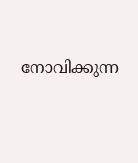നോവിക്കുന്ന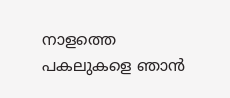നാളത്തെ
പകലുകളെ ഞാൻ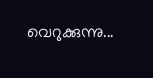വെറുക്കുന്നു...